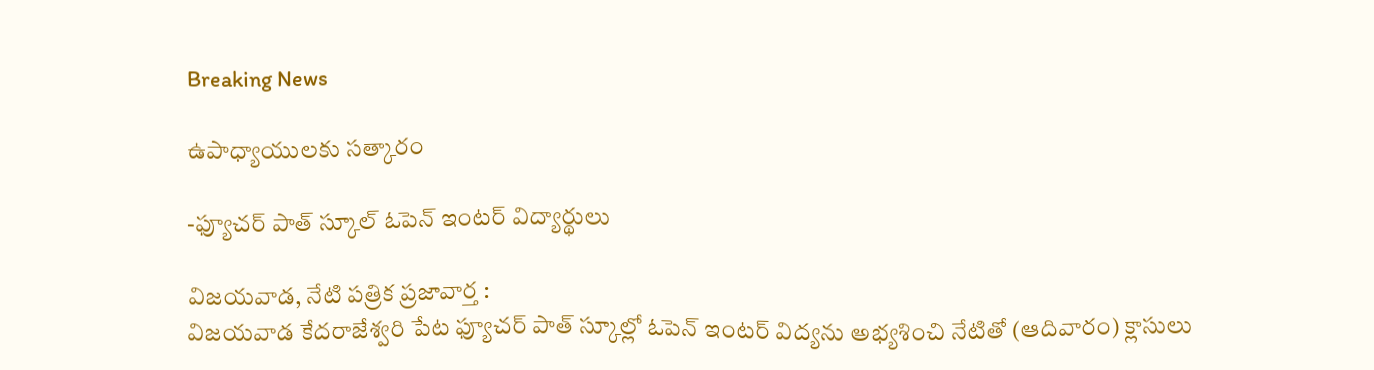Breaking News

ఉపాధ్యాయులకు సత్కారం

-ఫ్యూచర్ పాత్ స్కూల్ ఓపెన్ ఇంటర్ విద్యార్థులు

విజయవాడ, నేటి పత్రిక ప్రజావార్త :
విజయవాడ కేదరాజేశ్వరి పేట ఫ్యూచర్ పాత్ స్కూల్లో ఓపెన్ ఇంటర్ విద్యను అభ్యశించి నేటితో (ఆదివారం) క్లాసులు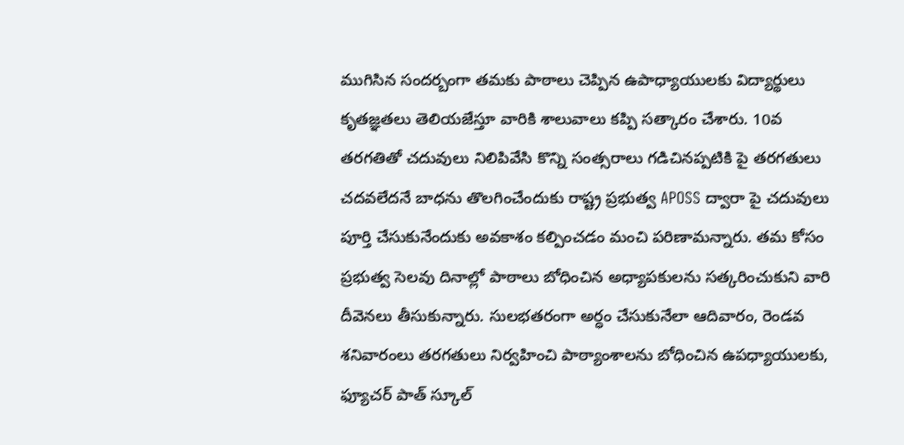ముగిసిన సందర్బంగా తమకు పాఠాలు చెప్పిన ఉపాధ్యాయులకు విద్యార్థులు కృతజ్ఞతలు తెలియజేస్తూ వారికి శాలువాలు కప్పి సత్కారం చేశారు. 10వ తరగతితో చదువులు నిలిపివేసి కొన్ని సంత్సరాలు గడిచినప్పటికి పై తరగతులు చదవలేదనే బాధను తొలగించేందుకు రాష్ట్ర ప్రభుత్వ APOSS ద్వారా పై చదువులు పూర్తి చేసుకునేందుకు అవకాశం కల్పించడం మంచి పరిణామన్నారు. తమ కోసం ప్రభుత్వ సెలవు దినాల్లో పాఠాలు బోధించిన అధ్యాపకులను సత్కరించుకుని వారి దీవెనలు తీసుకున్నారు. సులభతరంగా అర్ధం చేసుకునేలా ఆదివారం, రెండవ శనివారంలు తరగతులు నిర్వహించి పాఠ్యాంశాలను బోధించిన ఉపధ్యాయులకు, ఫ్యూచర్ పాత్ స్కూల్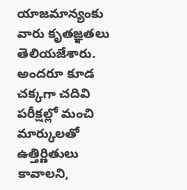యాజమాన్యంకు వారు కృతజ్ఞతలు తెలియజేశారు. అందరూ కూడ చక్కగా చదివి పరీక్షల్లో మంచి మార్కులతో ఉత్తిర్ణితులు కావాలని,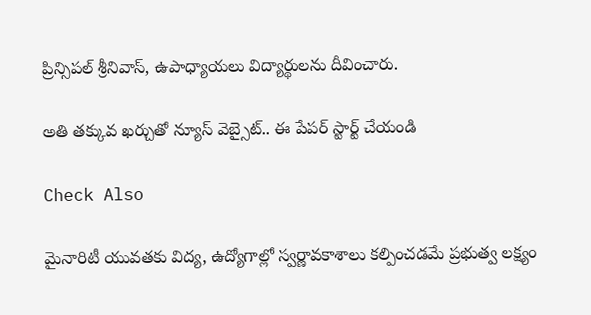ప్రిన్సిపల్ శ్రీనివాస్, ఉపాధ్యాయలు విద్యార్థులను దీవించారు.

అతి తక్కువ ఖర్చుతో న్యూస్ వెబ్సైట్.. ఈ పేపర్ స్టార్ట్ చేయండి

Check Also

మైనారిటీ యువతకు విద్య, ఉద్యోగాల్లో స్వర్ణావకాశాలు కల్పించడమే ప్రభుత్వ లక్ష్యం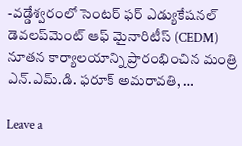-వడ్డేశ్వరంలో సెంటర్ ఫర్ ఎడ్యుకేషనల్ డెవలప్‌మెంట్ ఆఫ్ మైనారిటీస్ (CEDM) నూతన కార్యాలయాన్ని ప్రారంభించిన మంత్రి ఎన్.ఎమ్.డి. ఫరూక్ అమరావతి, …

Leave a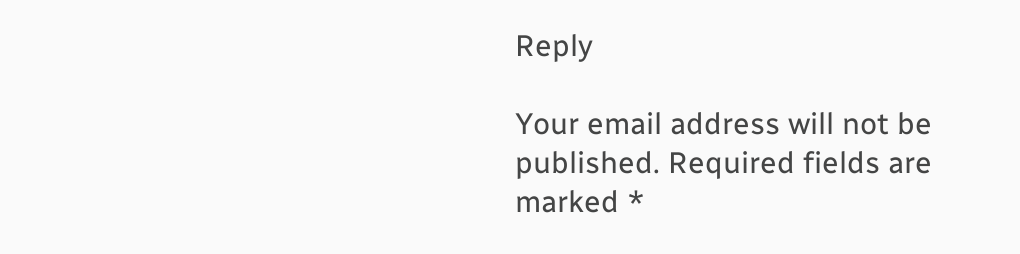Reply

Your email address will not be published. Required fields are marked *